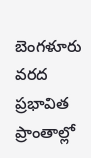బెంగళూరు వరద ప్రభావిత ప్రాంతాల్లో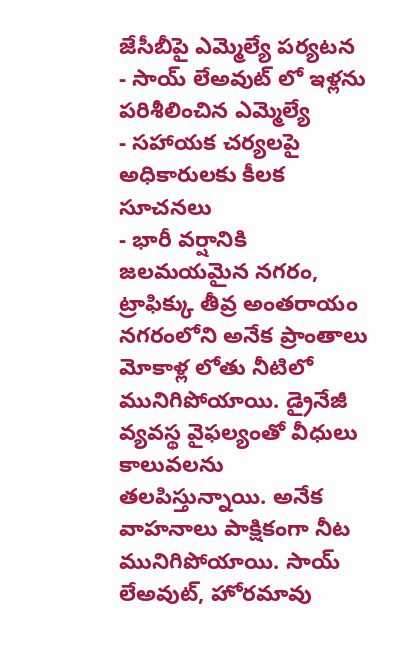జేసీబీపై ఎమ్మెల్యే పర్యటన
- సాయ్ లేఅవుట్ లో ఇళ్లను పరిశీలించిన ఎమ్మెల్యే
- సహాయక చర్యలపై అధికారులకు కీలక సూచనలు
- భారీ వర్షానికి జలమయమైన నగరం, ట్రాఫిక్కు తీవ్ర అంతరాయం
నగరంలోని అనేక ప్రాంతాలు మోకాళ్ల లోతు నీటిలో మునిగిపోయాయి. డ్రైనేజీ వ్యవస్థ వైఫల్యంతో వీధులు కాలువలను తలపిస్తున్నాయి. అనేక వాహనాలు పాక్షికంగా నీట మునిగిపోయాయి. సాయ్ లేఅవుట్, హోరమావు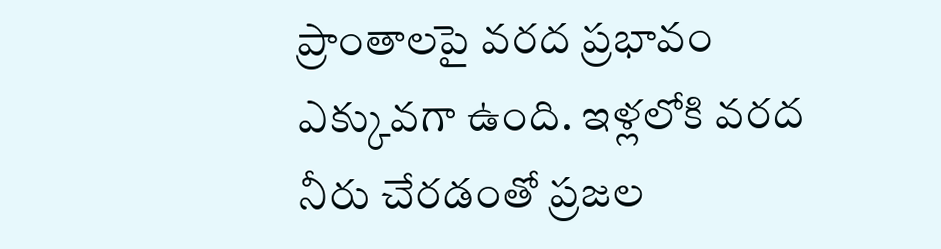ప్రాంతాలపై వరద ప్రభావం ఎక్కువగా ఉంది. ఇళ్లలోకి వరద నీరు చేరడంతో ప్రజల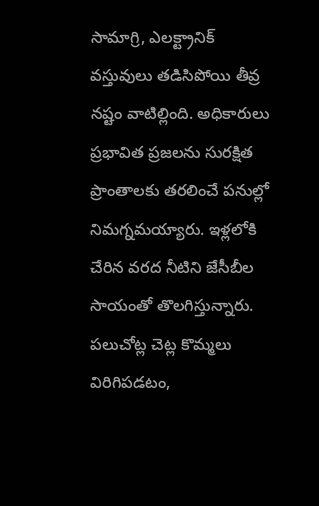సామాగ్రి, ఎలక్ట్రానిక్ వస్తువులు తడిసిపోయి తీవ్ర నష్టం వాటిల్లింది. అధికారులు ప్రభావిత ప్రజలను సురక్షిత ప్రాంతాలకు తరలించే పనుల్లో నిమగ్నమయ్యారు. ఇళ్లలోకి చేరిన వరద నీటిని జేసీబీల సాయంతో తొలగిస్తున్నారు. పలుచోట్ల చెట్ల కొమ్మలు విరిగిపడటం,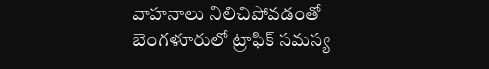వాహనాలు నిలిచిపోవడంతో బెంగళూరులో ట్రాఫిక్ సమస్య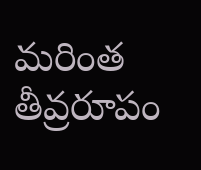మరింత తీవ్రరూపం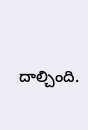దాల్చింది.